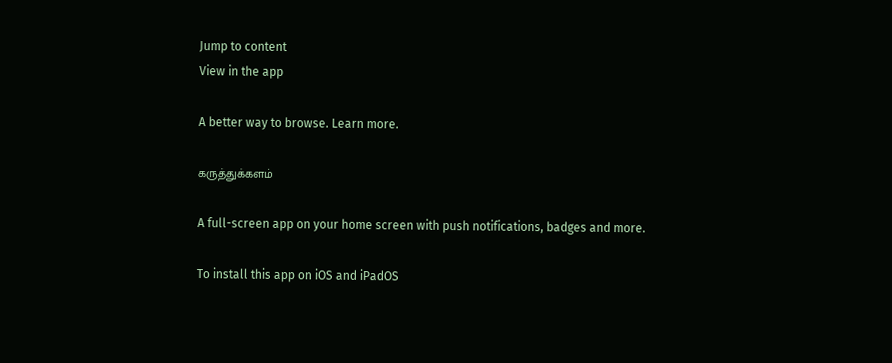Jump to content
View in the app

A better way to browse. Learn more.

கருத்துக்களம்

A full-screen app on your home screen with push notifications, badges and more.

To install this app on iOS and iPadOS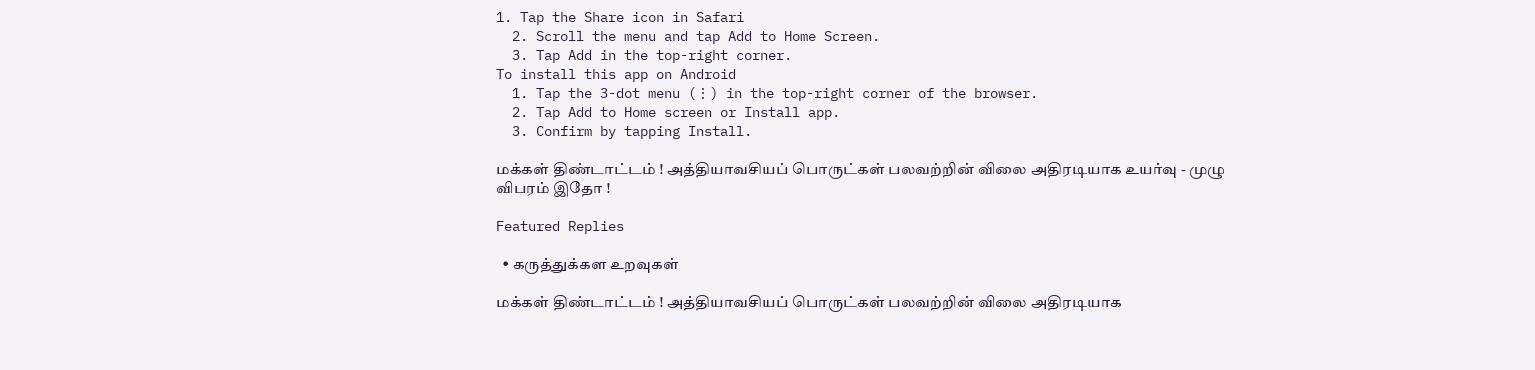1. Tap the Share icon in Safari
  2. Scroll the menu and tap Add to Home Screen.
  3. Tap Add in the top-right corner.
To install this app on Android
  1. Tap the 3-dot menu (⋮) in the top-right corner of the browser.
  2. Tap Add to Home screen or Install app.
  3. Confirm by tapping Install.

மக்கள் திண்டாட்டம் ! அத்தியாவசியப் பொருட்கள் பலவற்றின் விலை அதிரடியாக உயர்வு - முழு விபரம் இதோ !

Featured Replies

  • கருத்துக்கள உறவுகள்

மக்கள் திண்டாட்டம் ! அத்தியாவசியப் பொருட்கள் பலவற்றின் விலை அதிரடியாக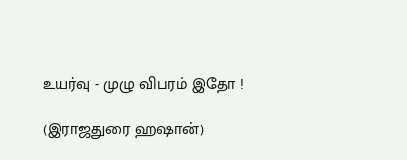உயர்வு - முழு விபரம் இதோ !

(இராஜதுரை ஹஷான்)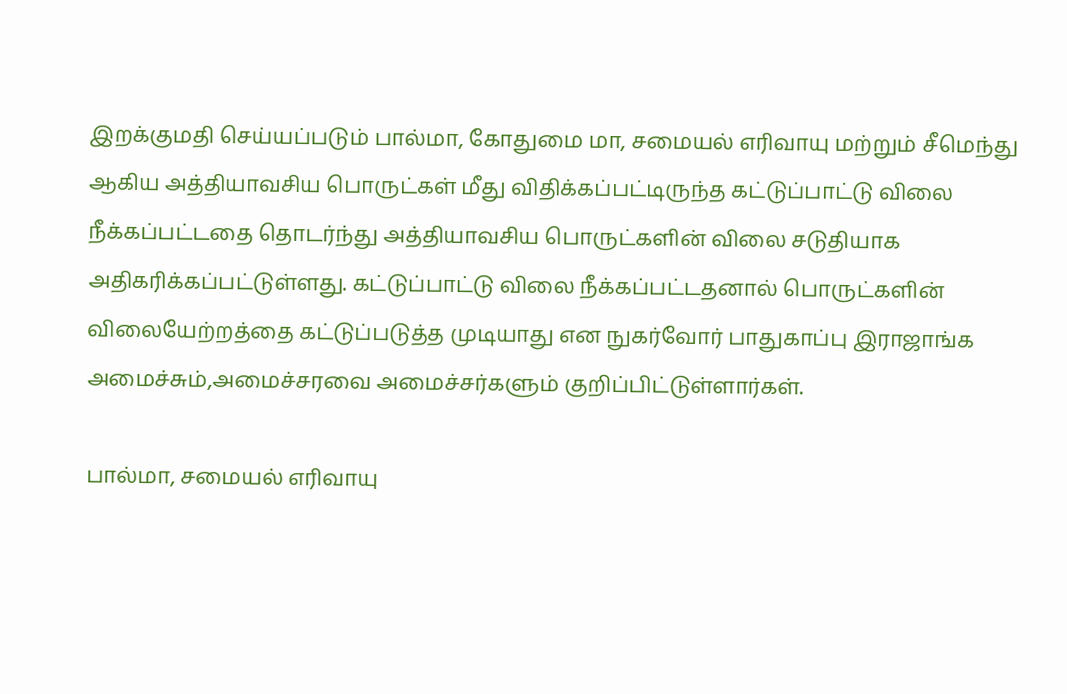இறக்குமதி செய்யப்படும் பால்மா, கோதுமை மா, சமையல் எரிவாயு மற்றும் சீமெந்து ஆகிய அத்தியாவசிய பொருட்கள் மீது விதிக்கப்பட்டிருந்த கட்டுப்பாட்டு விலை  நீக்கப்பட்டதை தொடர்ந்து அத்தியாவசிய பொருட்களின் விலை சடுதியாக அதிகரிக்கப்பட்டுள்ளது. கட்டுப்பாட்டு விலை நீக்கப்பட்டதனால் பொருட்களின் விலையேற்றத்தை கட்டுப்படுத்த முடியாது என நுகர்வோர் பாதுகாப்பு இராஜாங்க அமைச்சும்,அமைச்சரவை அமைச்சர்களும் குறிப்பிட்டுள்ளார்கள்.

பால்மா, சமையல் எரிவாயு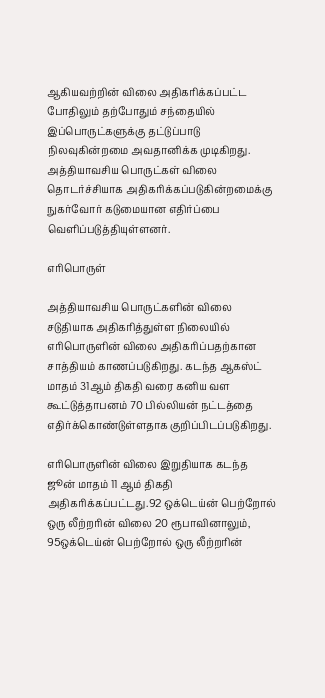ஆகியவற்றின் விலை அதிகரிக்கப்பட்ட போதிலும் தற்போதும் சந்தையில் இப்பொருட்களுக்கு தட்டுப்பாடு நிலவுகின்றமை அவதானிக்க முடிகிறது. அத்தியாவசிய பொருட்கள் விலை தொடர்ச்சியாக அதிகரிக்கப்படுகின்றமைக்கு நுகர்வோர் கடுமையான எதிர்ப்பை வெளிப்படுத்தியுள்ளனர்.

எரிபொருள்

அத்தியாவசிய பொருட்களின் விலை சடுதியாக அதிகரித்துள்ள நிலையில் எரிபொருளின் விலை அதிகரிப்பதற்கான சாத்தியம் காணப்படுகிறது. கடந்த ஆகஸ்ட் மாதம் 31ஆம் திகதி வரை கனிய வள கூட்டுத்தாபனம் 70 பில்லியன் நட்டத்தை எதிர்க்கொண்டுள்ளதாக குறிப்பிடப்படுகிறது.

எரிபொருளின் விலை இறுதியாக கடந்த ஜூன் மாதம் 11 ஆம் திகதி அதிகரிக்கப்பட்டது.92 ஒக்டெய்ன் பெற்றோல் ஒரு லீற்றரின் விலை 20 ரூபாவினாலும், 95ஒக்டெய்ன் பெற்றோல் ஒரு லீற்றரின்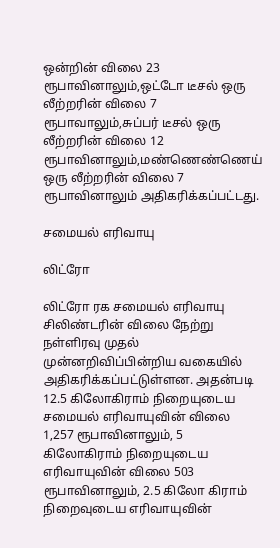ஒன்றின் விலை 23 ரூபாவினாலும்,ஒட்டோ டீசல் ஒரு லீற்றரின் விலை 7 ரூபாவாலும்,சுப்பர் டீசல் ஒரு லீற்றரின் விலை 12 ரூபாவினாலும்,மண்ணெண்ணெய் ஒரு லீற்றரின் விலை 7 ரூபாவினாலும் அதிகரிக்கப்பட்டது.

சமையல் எரிவாயு

லிட்ரோ

லிட்ரோ ரக சமையல் எரிவாயு சிலிண்டரின் விலை நேற்று நள்ளிரவு முதல் முன்னறிவிப்பின்றிய வகையில் அதிகரிக்கப்பட்டுள்ளன. அதன்படி 12.5 கிலோகிராம் நிறையுடைய சமையல் எரிவாயுவின் விலை 1,257 ரூபாவினாலும், 5 கிலோகிராம் நிறையுடைய எரிவாயுவின் விலை 503 ரூபாவினாலும், 2.5 கிலோ கிராம் நிறைவுடைய எரிவாயுவின்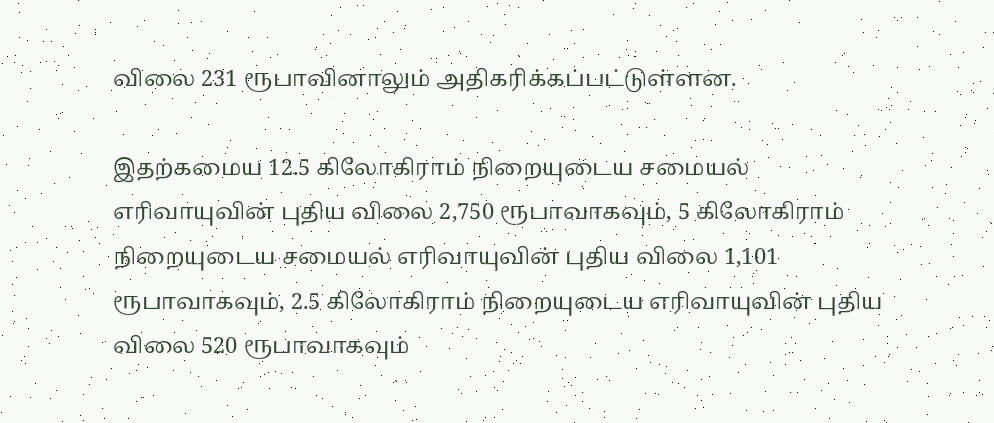விலை 231 ரூபாவினாலும் அதிகரிக்கப்பட்டுள்ளன.

இதற்கமைய 12.5 கிலோகிராம் நிறையுடைய சமையல் எரிவாயுவின் புதிய விலை 2,750 ரூபாவாகவும், 5 கிலோகிராம் நிறையுடைய சமையல் எரிவாயுவின் புதிய விலை 1,101 ரூபாவாகவும், 2.5 கிலோகிராம் நிறையுடைய எரிவாயுவின் புதிய விலை 520 ரூபாவாகவும்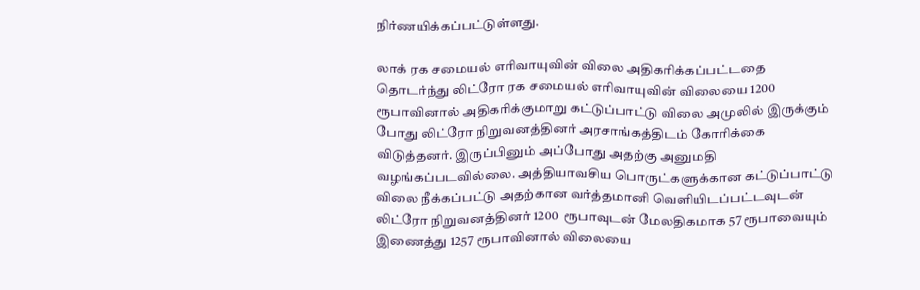நிர்ணயிக்கப்பட்டுள்ளது.

லாக் ரக சமையல் எரிவாயுவின் விலை அதிகரிக்கப்பட்டதை தொடர்ந்து லிட்ரோ ரக சமையல் எரிவாயுவின் விலையை 1200 ரூபாவினால் அதிகரிக்குமாறு கட்டுப்பாட்டு விலை அமுலில் இருக்கும் போது லிட்ரோ நிறுவனத்தினர் அரசாங்கத்திடம் கோரிக்கை விடுத்தனர். இருப்பினும் அப்போது அதற்கு அனுமதி வழங்கப்படவில்லை. அத்தியாவசிய பொருட்களுக்கான கட்டுப்பாட்டு விலை நீக்கப்பட்டு அதற்கான வர்த்தமானி வெளியிடப்பட்டவுடன் லிட்ரோ நிறுவனத்தினர் 1200  ரூபாவுடன் மேலதிகமாக 57 ரூபாவையும் இணைத்து 1257 ரூபாவினால் விலையை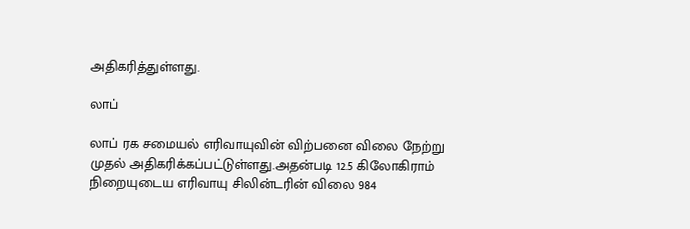அதிகரித்துள்ளது.

லாப்

லாப் ரக சமையல் எரிவாயுவின் விற்பனை விலை நேற்று முதல் அதிகரிக்கப்பட்டுள்ளது.அதன்படி 12.5 கிலோகிராம் நிறையுடைய எரிவாயு சிலின்டரின் விலை 984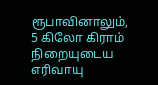ரூபாவினாலும், 5 கிலோ கிராம் நிறையுடைய எரிவாயு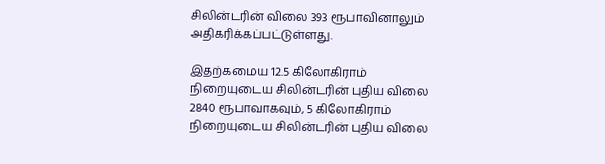சிலின்டரின் விலை 393 ரூபாவினாலும் அதிகரிக்கப்பட்டுள்ளது.

இதற்கமைய 12.5 கிலோகிராம் நிறையுடைய சிலின்டரின் புதிய விலை 2840 ரூபாவாகவும், 5 கிலோகிராம் நிறையுடைய சிலின்டரின் புதிய விலை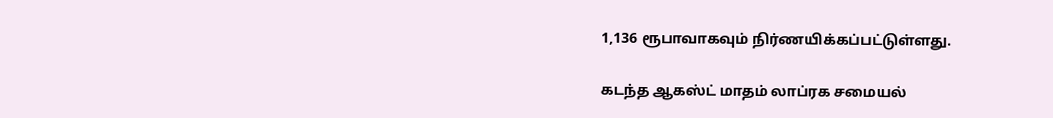1,136 ரூபாவாகவும் நிர்ணயிக்கப்பட்டுள்ளது.

கடந்த ஆகஸ்ட் மாதம் லாப்ரக சமையல்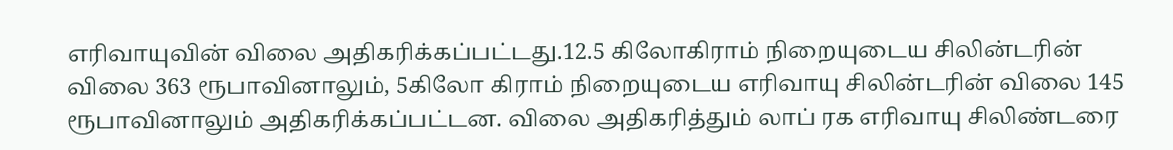எரிவாயுவின் விலை அதிகரிக்கப்பட்டது.12.5 கிலோகிராம் நிறையுடைய சிலின்டரின் விலை 363 ரூபாவினாலும், 5கிலோ கிராம் நிறையுடைய எரிவாயு சிலின்டரின் விலை 145 ரூபாவினாலும் அதிகரிக்கப்பட்டன. விலை அதிகரித்தும் லாப் ரக எரிவாயு சிலிண்டரை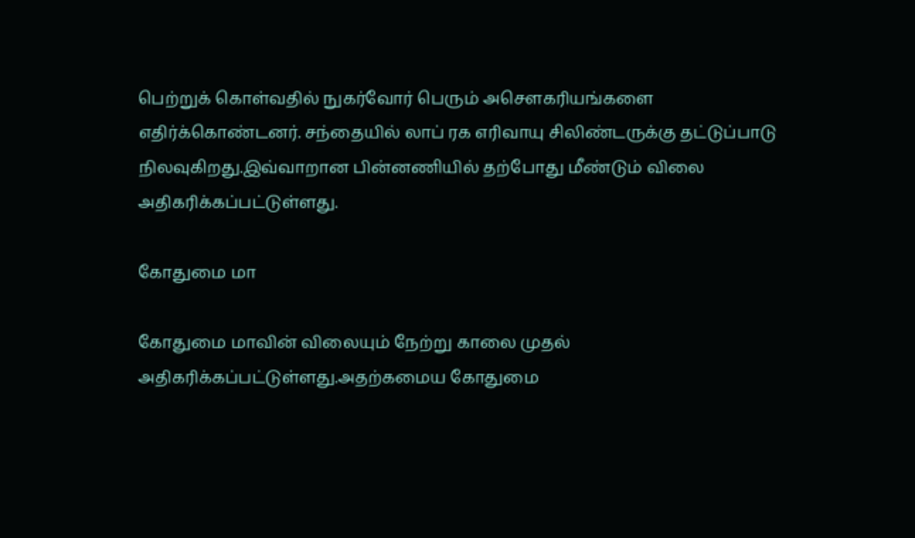பெற்றுக் கொள்வதில் நுகர்வோர் பெரும் அசௌகரியங்களை எதிர்க்கொண்டனர். சந்தையில் லாப் ரக எரிவாயு சிலிண்டருக்கு தட்டுப்பாடு நிலவுகிறது.இவ்வாறான பின்னணியில் தற்போது மீண்டும் விலை அதிகரிக்கப்பட்டுள்ளது.

கோதுமை மா

கோதுமை மாவின் விலையும் நேற்று காலை முதல் அதிகரிக்கப்பட்டுள்ளது.அதற்கமைய கோதுமை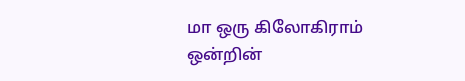மா ஒரு கிலோகிராம் ஒன்றின்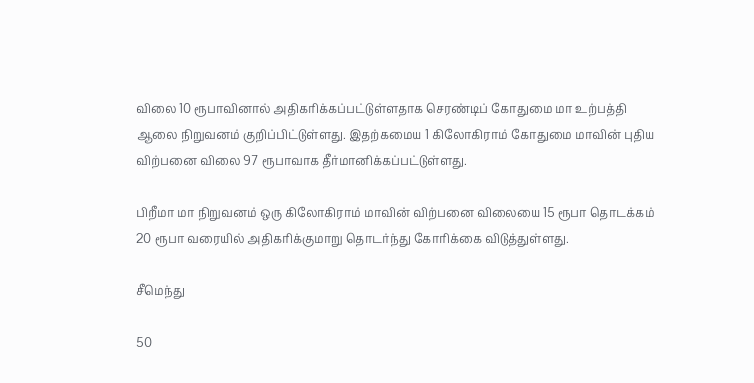விலை 10 ரூபாவினால் அதிகரிக்கப்பட்டுள்ளதாக செரண்டிப் கோதுமை மா உற்பத்தி ஆலை நிறுவனம் குறிப்பிட்டுள்ளது. இதற்கமைய 1 கிலோகிராம் கோதுமை மாவின் புதிய விற்பனை விலை 97 ரூபாவாக தீர்மானிக்கப்பட்டுள்ளது.

பிறீமா மா நிறுவனம் ஒரு கிலோகிராம் மாவின் விற்பனை விலையை 15 ரூபா தொடக்கம் 20 ரூபா வரையில் அதிகரிக்குமாறு தொடர்ந்து கோரிக்கை விடுத்துள்ளது.

சீமெந்து

50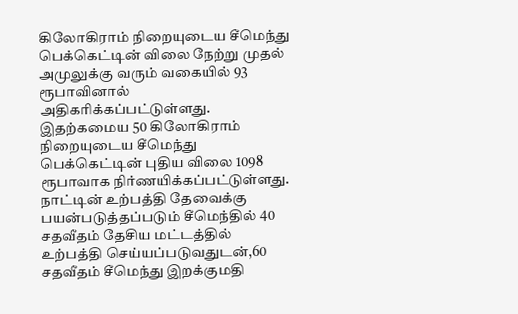கிலோகிராம் நிறையுடைய சீமெந்து பெக்கெட்டின் விலை நேற்று முதல் அமுலுக்கு வரும் வகையில் 93 ரூபாவினால் அதிகரிக்கப்பட்டுள்ளது. இதற்கமைய 50 கிலோகிராம் நிறையுடைய சீமெந்து பெக்கெட்டின் புதிய விலை 1098 ரூபாவாக நிர்ணயிக்கப்பட்டுள்ளது. நாட்டின் உற்பத்தி தேவைக்கு பயன்படுத்தப்படும் சீமெந்தில் 40 சதவீதம் தேசிய மட்டத்தில் உற்பத்தி செய்யப்படுவதுடன்,60 சதவீதம் சீமெந்து இறக்குமதி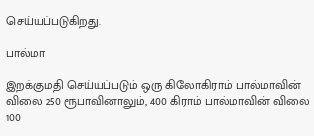செய்யப்படுகிறது.

பால்மா

இறக்குமதி செய்யப்படும் ஒரு கிலோகிராம் பால்மாவின் விலை 250 ரூபாவினாலும், 400 கிராம் பால்மாவின் விலை 100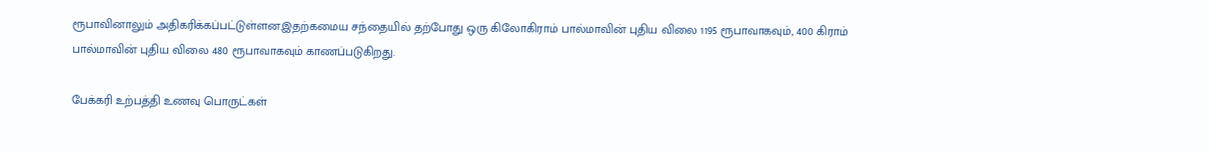ரூபாவினாலும் அதிகரிக்கப்பட்டுள்ளன.இதற்கமைய சந்தையில் தற்போது ஒரு கிலோகிராம் பால்மாவின் புதிய விலை 1195 ரூபாவாகவும், 400 கிராம் பால்மாவின் புதிய விலை 480 ரூபாவாகவும் காணப்படுகிறது.

பேக்கரி உற்பத்தி உணவு பொருட்கள்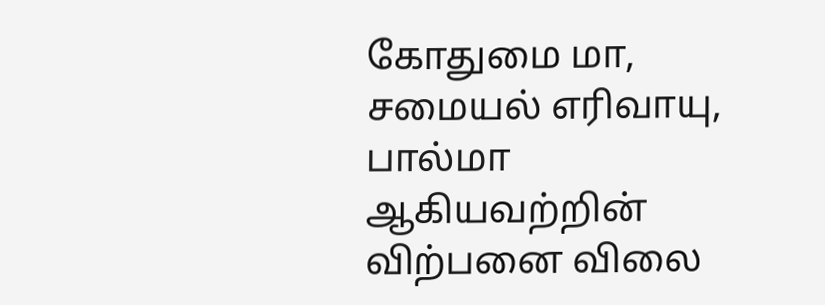கோதுமை மா, சமையல் எரிவாயு, பால்மா ஆகியவற்றின் விற்பனை விலை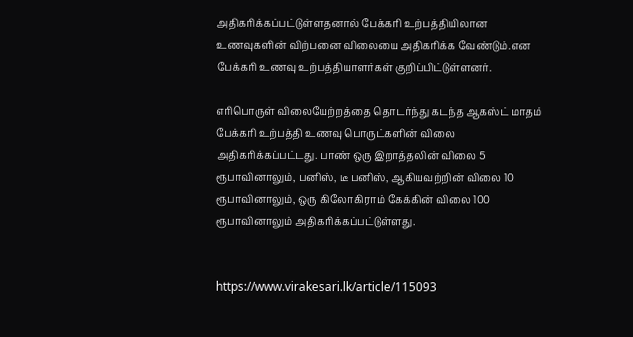அதிகரிக்கப்பட்டுள்ளதனால் பேக்கரி உற்பத்தியிலான உணவுகளின் விற்பனை விலையை அதிகரிக்க வேண்டும்.என பேக்கரி உணவு உற்பத்தியாளர்கள் குறிப்பிட்டுள்ளனர்.

எரிபொருள் விலையேற்றத்தை தொடர்ந்து கடந்த ஆகஸ்ட் மாதம் பேக்கரி உற்பத்தி உணவு பொருட்களின் விலை அதிகரிக்கப்பட்டது. பாண் ஒரு இறாத்தலின் விலை 5 ரூபாவினாலும், பனிஸ், டீ பனிஸ், ஆகியவற்றின் விலை 10 ரூபாவினாலும், ஒரு கிலோகிராம் கேக்கின் விலை 100 ரூபாவினாலும் அதிகரிக்கப்பட்டுள்ளது.


https://www.virakesari.lk/article/115093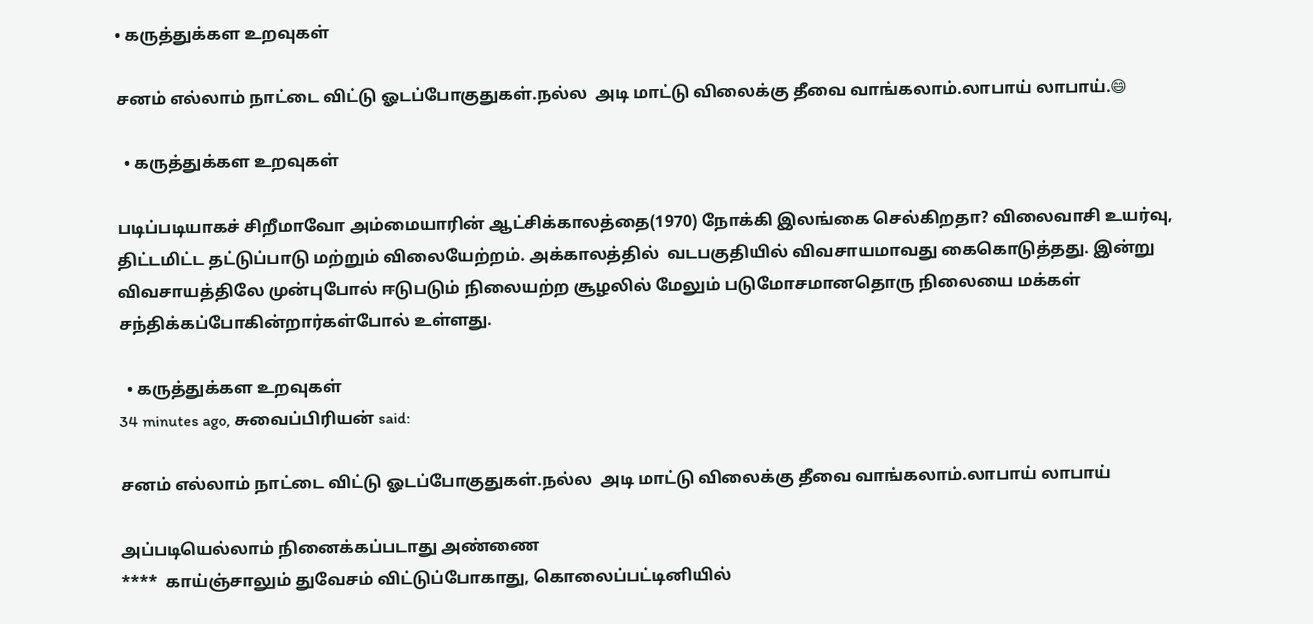• கருத்துக்கள உறவுகள்

சனம் எல்லாம் நாட்டை விட்டு ஓடப்போகுதுகள்.நல்ல  அடி மாட்டு விலைக்கு தீவை வாங்கலாம்.லாபாய் லாபாய்.😄

  • கருத்துக்கள உறவுகள்

படிப்படியாகச் சிறீமாவோ அம்மையாரின் ஆட்சிக்காலத்தை(1970) நோக்கி இலங்கை செல்கிறதா? விலைவாசி உயர்வு, திட்டமிட்ட தட்டுப்பாடு மற்றும் விலையேற்றம். அக்காலத்தில்  வடபகுதியில் விவசாயமாவது கைகொடுத்தது. இன்று விவசாயத்திலே முன்புபோல் ஈடுபடும் நிலையற்ற சூழலில் மேலும் படுமோசமானதொரு நிலையை மக்கள் சந்திக்கப்போகின்றார்கள்போல் உள்ளது.

  • கருத்துக்கள உறவுகள்
34 minutes ago, சுவைப்பிரியன் said:

சனம் எல்லாம் நாட்டை விட்டு ஓடப்போகுதுகள்.நல்ல  அடி மாட்டு விலைக்கு தீவை வாங்கலாம்.லாபாய் லாபாய்

அப்படியெல்லாம் நினைக்கப்படாது அண்ணை
****  காய்ஞ்சாலும் துவேசம் விட்டுப்போகாது, கொலைப்பட்டினியில்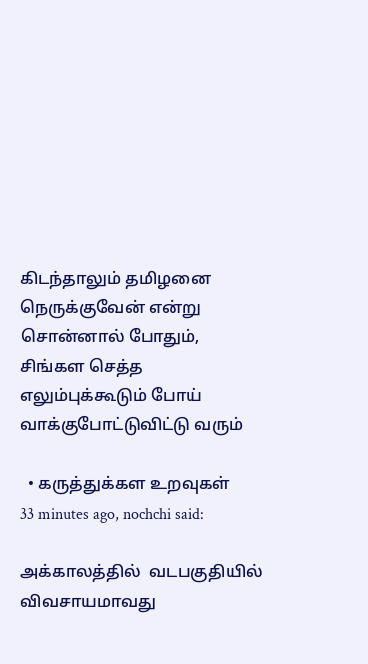கிடந்தாலும் தமிழனை நெருக்குவேன் என்று சொன்னால் போதும், சிங்கள செத்த  எலும்புக்கூடும் போய் வாக்குபோட்டுவிட்டு வரும்

  • கருத்துக்கள உறவுகள்
33 minutes ago, nochchi said:

அக்காலத்தில்  வடபகுதியில் விவசாயமாவது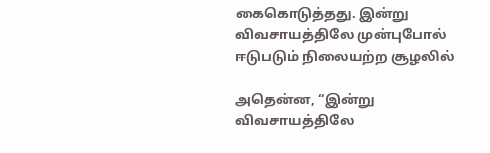கைகொடுத்தது. இன்று விவசாயத்திலே முன்புபோல் ஈடுபடும் நிலையற்ற சூழலில்

அதென்ன, “இன்று விவசாயத்திலே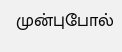முன்புபோல்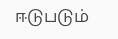ஈடுபடும்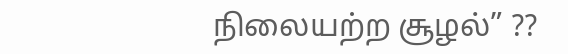நிலையற்ற சூழல்” ??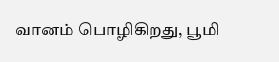வானம் பொழிகிறது, பூமி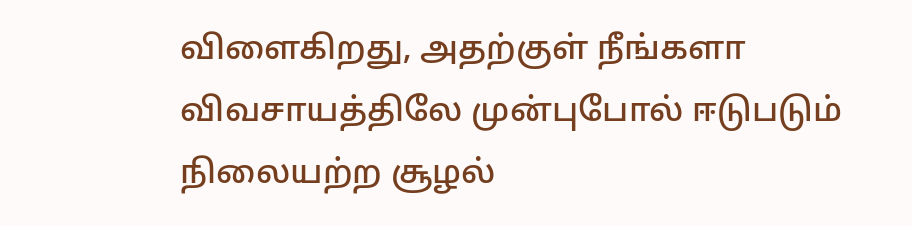விளைகிறது, அதற்குள் நீங்களா விவசாயத்திலே முன்புபோல் ஈடுபடும் நிலையற்ற சூழல்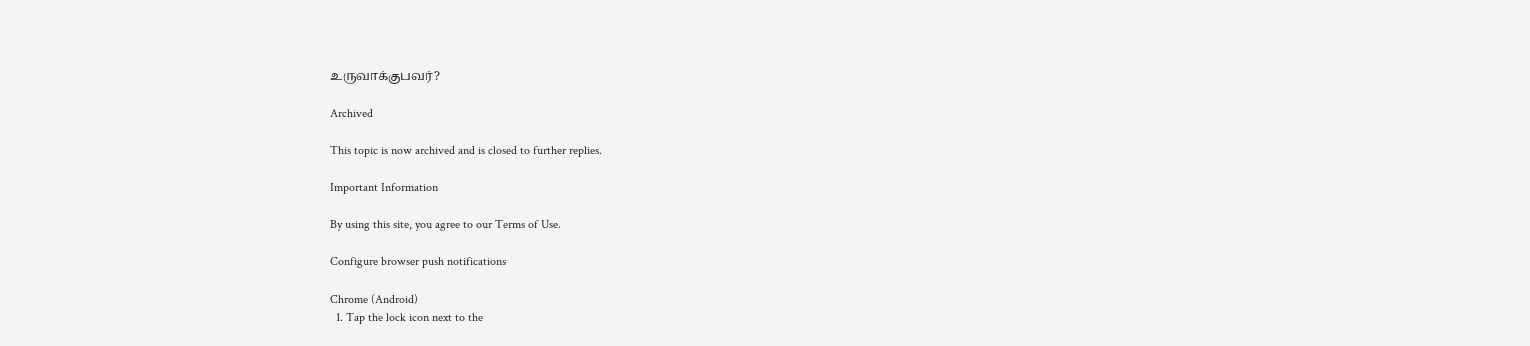உருவாக்குபவர்?

Archived

This topic is now archived and is closed to further replies.

Important Information

By using this site, you agree to our Terms of Use.

Configure browser push notifications

Chrome (Android)
  1. Tap the lock icon next to the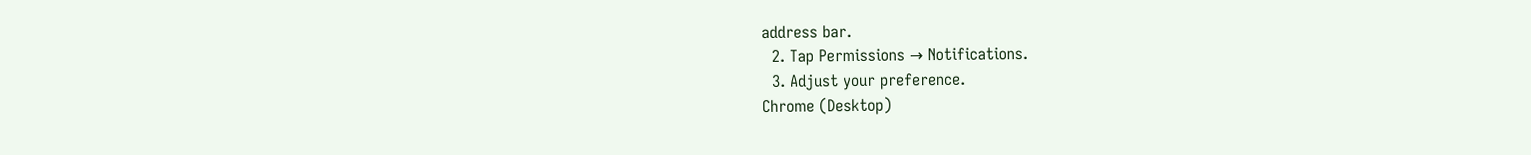address bar.
  2. Tap Permissions → Notifications.
  3. Adjust your preference.
Chrome (Desktop)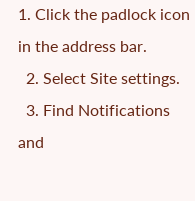1. Click the padlock icon in the address bar.
  2. Select Site settings.
  3. Find Notifications and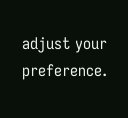adjust your preference.